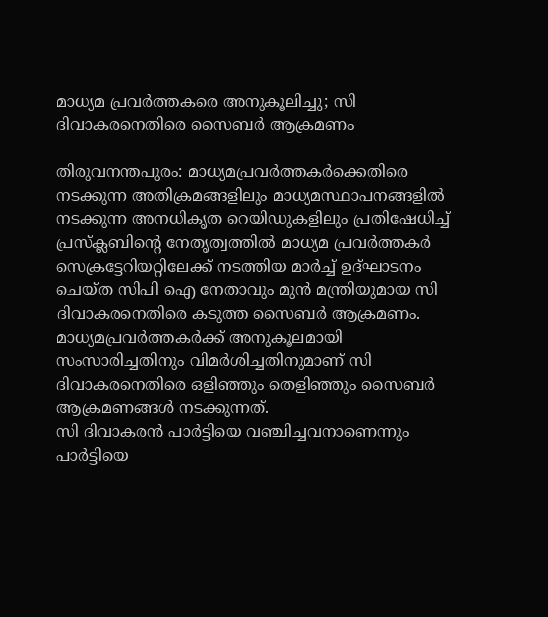മാധ്യമ പ്രവര്‍ത്തകരെ അനുകൂലിച്ചു; സി ദിവാകരനെതിരെ സൈബര്‍ ആക്രമണം

തിരുവനന്തപുരം: മാധ്യമപ്രവര്‍ത്തകര്‍ക്കെതിരെ നടക്കുന്ന അതിക്രമങ്ങളിലും മാധ്യമസ്ഥാപനങ്ങളില്‍ നടക്കുന്ന അനധികൃത റെയിഡുകളിലും പ്രതിഷേധിച്ച് പ്രസ്‌ക്ലബിന്റെ നേതൃത്വത്തില്‍ മാധ്യമ പ്രവര്‍ത്തകര്‍ സെക്രട്ടേറിയറ്റിലേക്ക് നടത്തിയ മാര്‍ച്ച് ഉദ്ഘാടനം ചെയ്ത സിപി ഐ നേതാവും മുന്‍ മന്ത്രിയുമായ സി ദിവാകരനെതിരെ കടുത്ത സൈബര്‍ ആക്രമണം.
മാധ്യമപ്രവര്‍ത്തകര്‍ക്ക് അനുകൂലമായി സംസാരിച്ചതിനും വിമര്‍ശിച്ചതിനുമാണ് സി ദിവാകരനെതിരെ ഒളിഞ്ഞും തെളിഞ്ഞും സൈബര്‍ ആക്രമണങ്ങള്‍ നടക്കുന്നത്.
സി ദിവാകരന്‍ പാര്‍ട്ടിയെ വഞ്ചിച്ചവനാണെന്നും പാര്‍ട്ടിയെ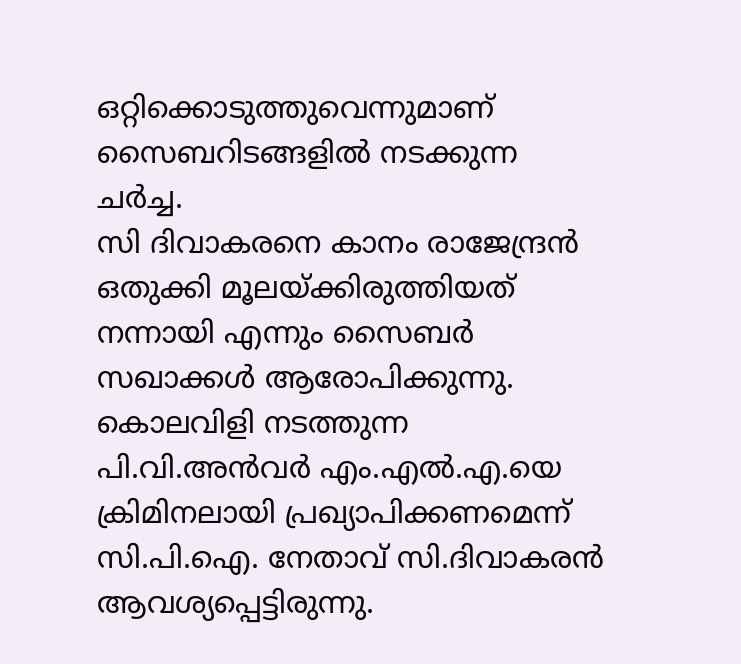ഒറ്റിക്കൊടുത്തുവെന്നുമാണ് സൈബറിടങ്ങളില്‍ നടക്കുന്ന ചര്‍ച്ച.
സി ദിവാകരനെ കാനം രാജേന്ദ്രന്‍ ഒതുക്കി മൂലയ്ക്കിരുത്തിയത് നന്നായി എന്നും സൈബര്‍ സഖാക്കള്‍ ആരോപിക്കുന്നു.
കൊലവിളി നടത്തുന്ന പി.വി.അന്‍വര്‍ എം.എല്‍.എ.യെ ക്രിമിനലായി പ്രഖ്യാപിക്കണമെന്ന് സി.പി.ഐ. നേതാവ് സി.ദിവാകരന്‍ ആവശ്യപ്പെട്ടിരുന്നു.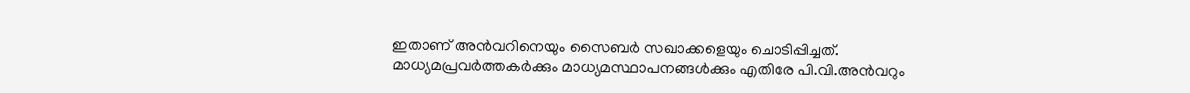ഇതാണ് അന്‍വറിനെയും സൈബര്‍ സഖാക്കളെയും ചൊടിപ്പിച്ചത്.
മാധ്യമപ്രവര്‍ത്തകര്‍ക്കും മാധ്യമസ്ഥാപനങ്ങള്‍ക്കും എതിരേ പി.വി.അന്‍വറും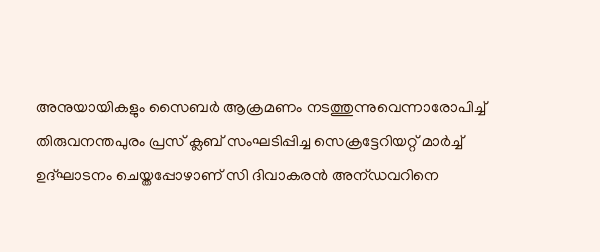അനുയായികളും സൈബര്‍ ആക്രമണം നടത്തുന്നുവെന്നാരോപിച്ച് തിരുവനന്തപുരം പ്രസ് ക്ലബ് സംഘടിപ്പിച്ച സെക്രട്ടേറിയറ്റ് മാര്‍ച്ച് ഉദ്ഘാടനം ചെയ്തപ്പോഴാണ് സി ദിവാകരന്‍ അന്ഡവറിനെ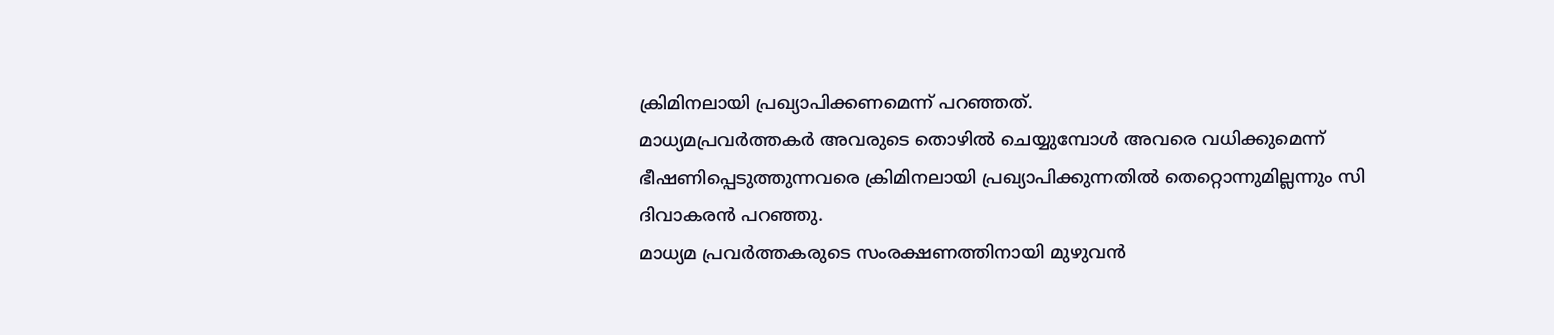ക്രിമിനലായി പ്രഖ്യാപിക്കണമെന്ന് പറഞ്ഞത്.
മാധ്യമപ്രവര്‍ത്തകര്‍ അവരുടെ തൊഴില്‍ ചെയ്യുമ്പോള്‍ അവരെ വധിക്കുമെന്ന് ഭീഷണിപ്പെടുത്തുന്നവരെ ക്രിമിനലായി പ്രഖ്യാപിക്കുന്നതില്‍ തെറ്റൊന്നുമില്ലന്നും സി ദിവാകരന്‍ പറഞ്ഞു.
മാധ്യമ പ്രവര്‍ത്തകരുടെ സംരക്ഷണത്തിനായി മുഴുവന്‍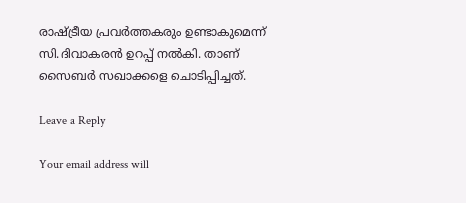രാഷ്ട്രീയ പ്രവര്‍ത്തകരും ഉണ്ടാകുമെന്ന് സി.ദിവാകരന്‍ ഉറപ്പ് നല്‍കി. താണ് സൈബര്‍ സഖാക്കളെ ചൊടിപ്പിച്ചത്.

Leave a Reply

Your email address will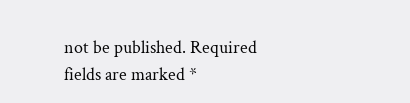not be published. Required fields are marked *